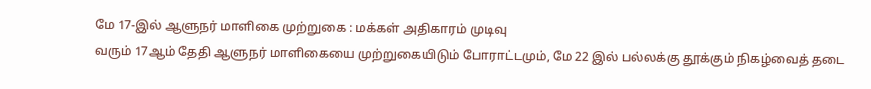மே 17-இல் ஆளுநர் மாளிகை முற்றுகை : மக்கள் அதிகாரம் முடிவு
வரும் 17ஆம் தேதி ஆளுநர் மாளிகையை முற்றுகையிடும் போராட்டமும், மே 22 இல் பல்லக்கு தூக்கும் நிகழ்வைத் தடை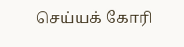செய்யக் கோரி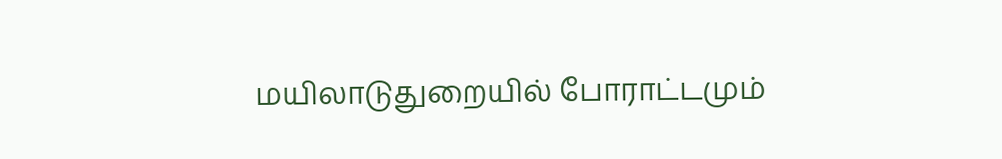மயிலாடுதுறையில் போராட்டமும்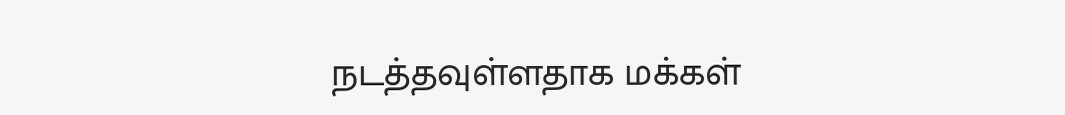நடத்தவுள்ளதாக மக்கள்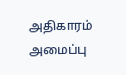அதிகாரம் அமைப்பு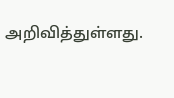அறிவித்துள்ளது.